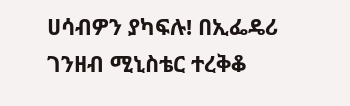ሀሳብዎን ያካፍሉ! በኢፌዴሪ ገንዘብ ሚኒስቴር ተረቅቆ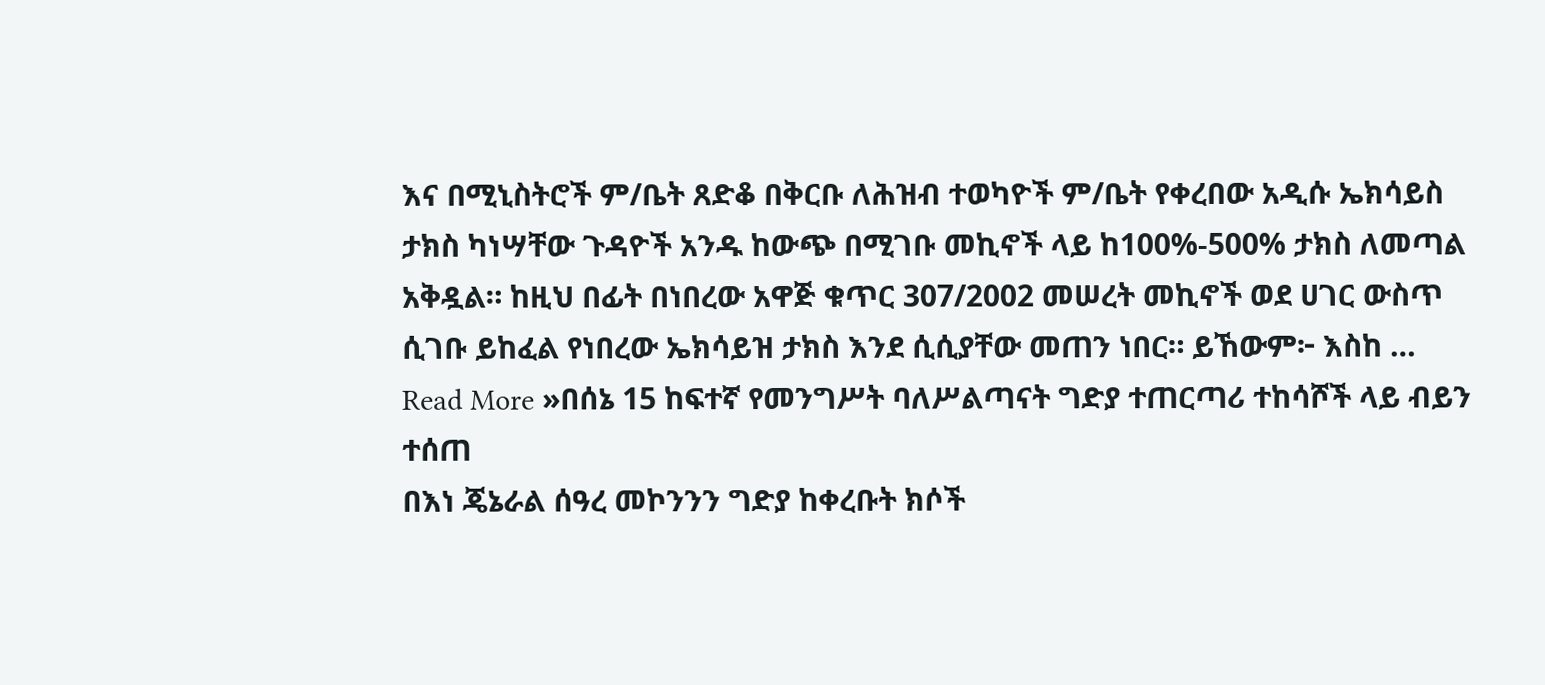እና በሚኒስትሮች ም/ቤት ጸድቆ በቅርቡ ለሕዝብ ተወካዮች ም/ቤት የቀረበው አዲሱ ኤክሳይስ ታክስ ካነሣቸው ጉዳዮች አንዱ ከውጭ በሚገቡ መኪኖች ላይ ከ100%-500% ታክስ ለመጣል አቅዷል። ከዚህ በፊት በነበረው አዋጅ ቁጥር 307/2002 መሠረት መኪኖች ወደ ሀገር ውስጥ ሲገቡ ይከፈል የነበረው ኤክሳይዝ ታክስ እንደ ሲሲያቸው መጠን ነበር። ይኸውም፦ እስከ …
Read More »በሰኔ 15 ከፍተኛ የመንግሥት ባለሥልጣናት ግድያ ተጠርጣሪ ተከሳሾች ላይ ብይን ተሰጠ
በእነ ጄኔራል ሰዓረ መኮንንን ግድያ ከቀረቡት ክሶች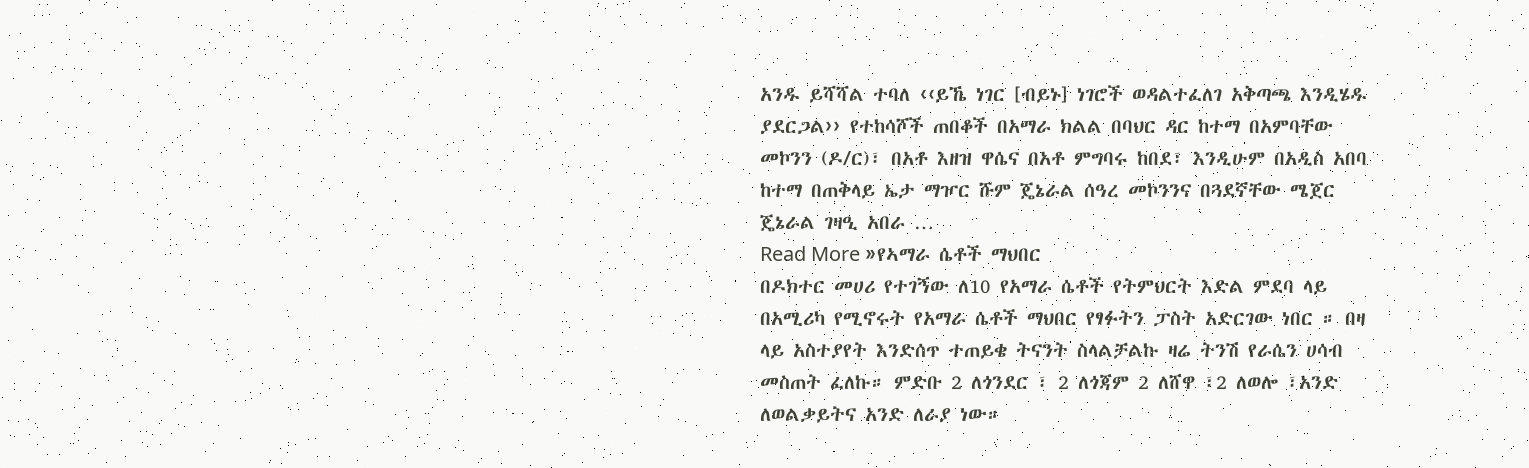አንዱ ይሻሻል ተባለ ‹‹ይኼ ነገር [ብይኑ] ነገሮች ወዳልተፈለገ አቅጣጫ እንዲሄዱ ያደርጋል›› የተከሳሾች ጠበቆች በአማራ ክልል በባህር ዳር ከተማ በአምባቸው መኮንን (ዶ/ር)፣ በአቶ እዘዝ ዋሴና በአቶ ምግባሩ ከበደ፣ እንዲሁም በአዲስ አበባ ከተማ በጠቅላይ ኤታ ማዦር ሹም ጄኔራል ሰዓረ መኮንንና በጓደኛቸው ሜጀር ጄኔራል ገዛዒ አበራ …
Read More »የኣማራ ሴቶች ማህበር
በዶክተር መሀሪ የተገኝው ለ10 የአማራ ሴቶች የትምህርት እድል ምደባ ላይ በአሚሪካ የሚኖሩት የአማራ ሴቶች ማህበር የፃፉትን ፓስት አድርገው ነበር ። በዛ ላይ አስተያየት እንድሰጥ ተጠይቄ ትናንት ስላልቻልኩ ዛሬ ትንሽ የራሴን ሀሳብ መስጠት ፈለኩ። ምድቡ 2 ለጎንደር ፣ 2 ለጎጃም 2 ለሸዋ ፣2 ለወሎ ፣አንድ ለወልቃይትና አንድ ለራያ ነው።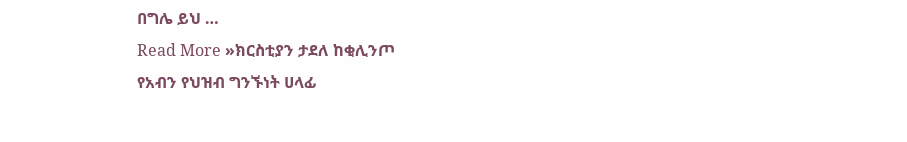በግሌ ይህ …
Read More »ክርስቲያን ታደለ ከቂሊንጦ
የአብን የህዝብ ግንኙነት ሀላፊ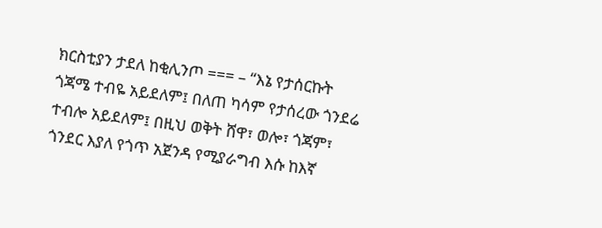ክርስቲያን ታደለ ከቂሊንጦ === – “እኔ የታሰርኩት ጎጃሜ ተብዬ አይደለም፤ በለጠ ካሳም የታሰረው ጎንደሬ ተብሎ አይደለም፤ በዚህ ወቅት ሸዋ፣ ወሎ፣ ጎጃም፣ ጎንደር እያለ የጎጥ አጀንዳ የሚያራግብ እሱ ከእኛ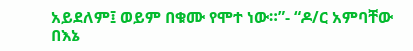አይደለም፤ ወይም በቁሙ የሞተ ነው።”- “ዶ/ር አምባቸው በእኔ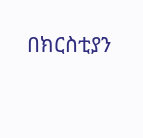በክርስቲያን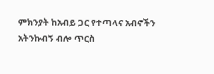ምክንያት ከአብይ ጋር የተጣላና አብኖችን አትንኩብኝ ብሎ ጥርስ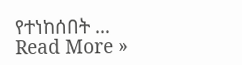የተነከሰበት …
Read More »